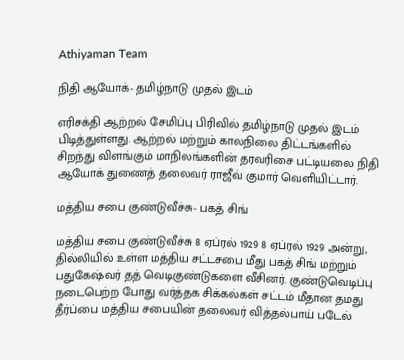Athiyaman Team

நிதி ஆயோக்- தமிழ்நாடு முதல் இடம்

எரிசக்தி ஆற்றல் சேமிப்பு பிரிவில் தமிழ்நாடு முதல் இடம் பிடித்துள்ளது. ஆற்றல் மற்றும் காலநிலை திட்டங்களில் சிறந்து விளங்கும் மாநிலங்களின் தரவரிசை பட்டியலை நிதி ஆயோக் துணைத் தலைவர் ராஜீவ் குமார் வெளியிட்டார்.

மத்திய சபை குண்டுவீச்சு- பகத் சிங்

மத்திய சபை குண்டுவீச்சு 8 ஏப்ரல் 1929 8 ஏப்ரல் 1929 அன்று, தில்லியில் உள்ள மத்திய சட்டசபை மீது பகத் சிங் மற்றும் பதுகேஷ்வர் தத் வெடிகுண்டுகளை வீசினர். குண்டுவெடிப்பு நடைபெற்ற போது வர்த்தக சிக்கல்கள் சட்டம் மீதான தமது தீர்ப்பை மத்திய சபையின் தலைவர் வித்தல்பாய் படேல்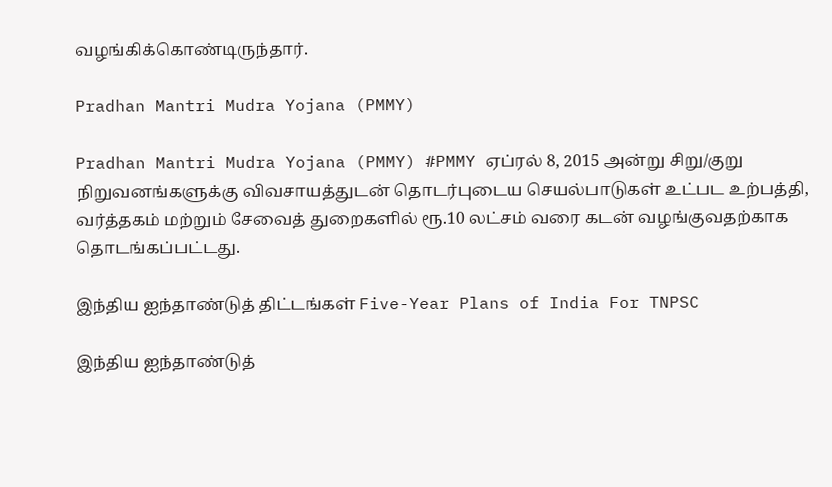வழங்கிக்கொண்டிருந்தார்.

Pradhan Mantri Mudra Yojana (PMMY)

Pradhan Mantri Mudra Yojana (PMMY) #PMMY ஏப்ரல் 8, 2015 அன்று சிறு/குறு நிறுவனங்களுக்கு விவசாயத்துடன் தொடர்புடைய செயல்பாடுகள் உட்பட உற்பத்தி, வர்த்தகம் மற்றும் சேவைத் துறைகளில் ரூ.10 லட்சம் வரை கடன் வழங்குவதற்காக தொடங்கப்பட்டது.

இந்திய ஐந்தாண்டுத் திட்டங்கள் Five-Year Plans of India For TNPSC

இந்திய ஐந்தாண்டுத்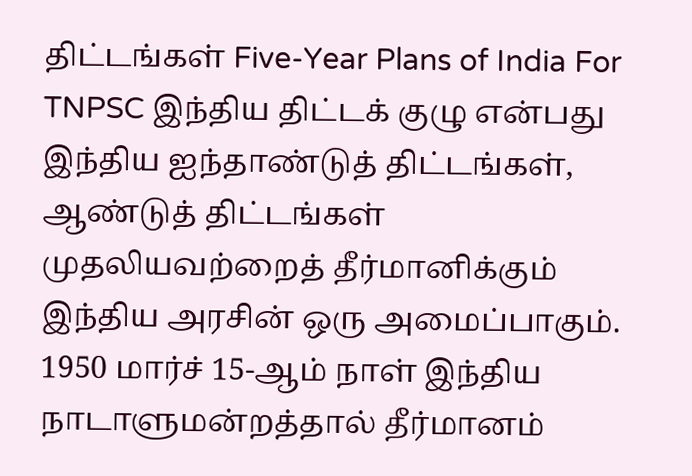திட்டங்கள் Five-Year Plans of India For TNPSC இந்திய திட்டக் குழு என்பது இந்திய ஐந்தாண்டுத் திட்டங்கள், ஆண்டுத் திட்டங்கள் முதலியவற்றைத் தீர்மானிக்கும் இந்திய அரசின் ஒரு அமைப்பாகும். 1950 மார்ச் 15-ஆம் நாள் இந்திய நாடாளுமன்றத்தால் தீர்மானம்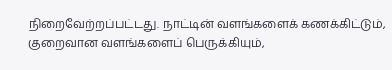நிறைவேற்றப்பட்டது. நாட்டின் வளங்களைக் கணக்கிட்டும், குறைவான வளங்களைப் பெருக்கியும்,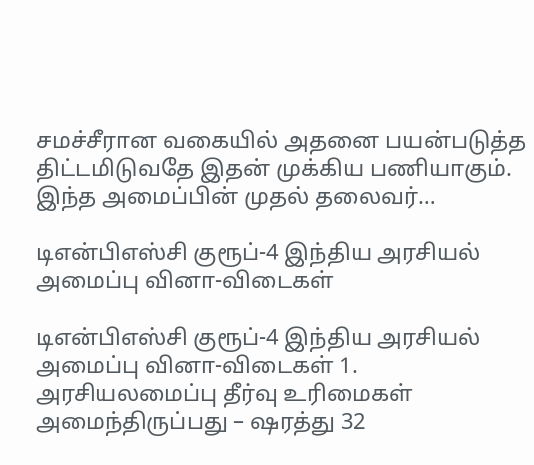சமச்சீரான வகையில் அதனை பயன்படுத்த திட்டமிடுவதே இதன் முக்கிய பணியாகும். இந்த அமைப்பின் முதல் தலைவர்…

டிஎன்பிஎஸ்சி குரூப்-4 இந்திய அரசியல் அமைப்பு வினா-விடைகள்

டிஎன்பிஎஸ்சி குரூப்-4 இந்திய அரசியல் அமைப்பு வினா-விடைகள் 1. அரசியலமைப்பு தீர்வு உரிமைகள் அமைந்திருப்பது – ஷரத்து 32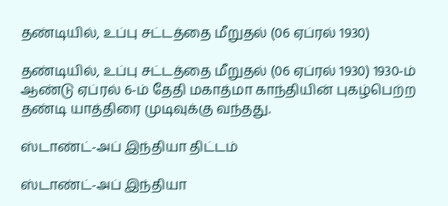தண்டியில், உப்பு சட்டத்தை மீறுதல் (06 ஏப்ரல் 1930)

தண்டியில், உப்பு சட்டத்தை மீறுதல் (06 ஏப்ரல் 1930) 1930-ம் ஆண்டு ஏப்ரல் 6-ம் தேதி மகாத்மா காந்தியின் புகழ்பெற்ற தண்டி யாத்திரை முடிவுக்கு வந்தது.

ஸ்டாண்ட்-அப் இந்தியா திட்டம்

ஸ்டாண்ட்-அப் இந்தியா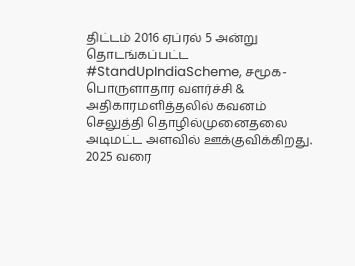திட்டம் 2016 ஏப்ரல் 5 அன்று தொடங்கப்பட்ட #StandUpIndiaScheme, சமூக-பொருளாதார வளர்ச்சி & அதிகாரமளித்தலில் கவனம் செலுத்தி தொழில்முனைதலை அடிமட்ட அளவில் ஊக்குவிக்கிறது. 2025 வரை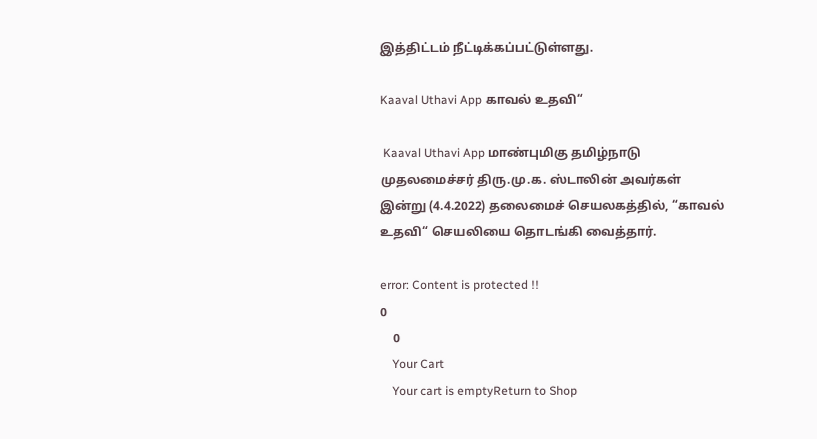இத்திட்டம் நீட்டிக்கப்பட்டுள்ளது.

Kaaval Uthavi App காவல் உதவி“

 Kaaval Uthavi App மாண்புமிகு தமிழ்நாடு முதலமைச்சர் திரு.மு.க. ஸ்டாலின் அவர்கள் இன்று (4.4.2022) தலைமைச் செயலகத்தில், “காவல் உதவி“ செயலியை தொடங்கி வைத்தார்.

error: Content is protected !!
0
    0
    Your Cart
    Your cart is emptyReturn to Shop